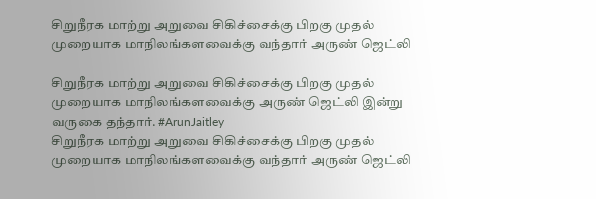சிறுநீரக மாற்று அறுவை சிகிச்சைக்கு பிறகு முதல் முறையாக மாநிலங்களவைக்கு வந்தார் அருண் ஜெட்லி

சிறுநீரக மாற்று அறுவை சிகிச்சைக்கு பிறகு முதல் முறையாக மாநிலங்களவைக்கு அருண் ஜெட்லி இன்று வருகை தந்தார். #ArunJaitley
சிறுநீரக மாற்று அறுவை சிகிச்சைக்கு பிறகு முதல் முறையாக மாநிலங்களவைக்கு வந்தார் அருண் ஜெட்லி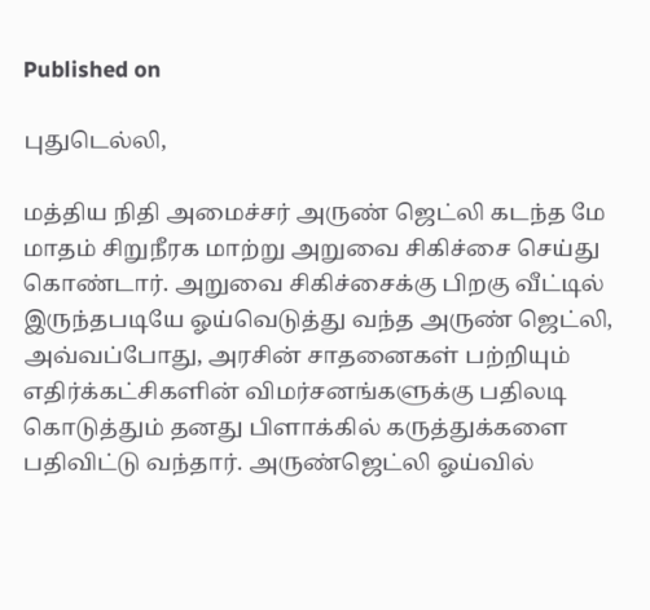Published on

புதுடெல்லி,

மத்திய நிதி அமைச்சர் அருண் ஜெட்லி கடந்த மே மாதம் சிறுநீரக மாற்று அறுவை சிகிச்சை செய்து கொண்டார். அறுவை சிகிச்சைக்கு பிறகு வீட்டில் இருந்தபடியே ஓய்வெடுத்து வந்த அருண் ஜெட்லி, அவ்வப்போது, அரசின் சாதனைகள் பற்றியும் எதிர்க்கட்சிகளின் விமர்சனங்களுக்கு பதிலடி கொடுத்தும் தனது பிளாக்கில் கருத்துக்களை பதிவிட்டு வந்தார். அருண்ஜெட்லி ஓய்வில்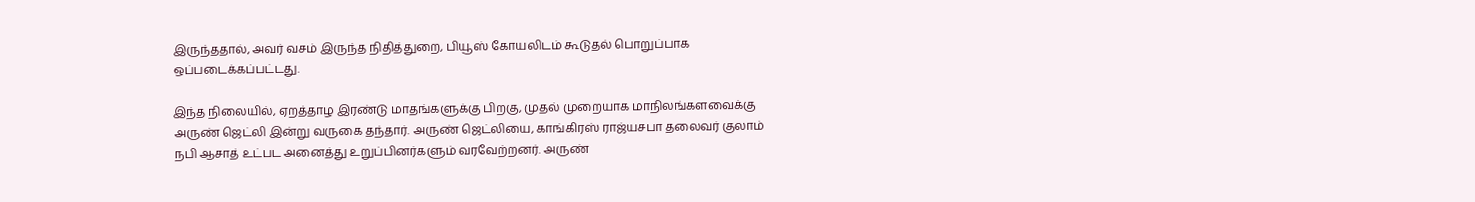இருந்ததால், அவர் வசம் இருந்த நிதித்துறை, பியூஸ் கோயலிடம் கூடுதல் பொறுப்பாக ஒப்படைக்கப்பட்டது.

இந்த நிலையில், ஏறத்தாழ இரண்டு மாதங்களுக்கு பிறகு, முதல் முறையாக மாநிலங்களவைக்கு அருண் ஜெட்லி இன்று வருகை தந்தார். அருண் ஜெட்லியை, காங்கிரஸ் ராஜ்யசபா தலைவர் குலாம் நபி ஆசாத் உட்பட அனைத்து உறுப்பினர்களும் வரவேற்றனர். அருண்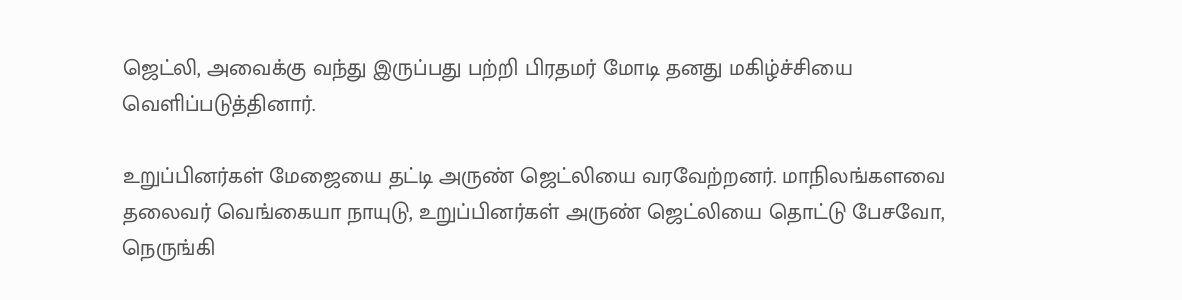ஜெட்லி, அவைக்கு வந்து இருப்பது பற்றி பிரதமர் மோடி தனது மகிழ்ச்சியை வெளிப்படுத்தினார்.

உறுப்பினர்கள் மேஜையை தட்டி அருண் ஜெட்லியை வரவேற்றனர். மாநிலங்களவை தலைவர் வெங்கையா நாயுடு, உறுப்பினர்கள் அருண் ஜெட்லியை தொட்டு பேசவோ, நெருங்கி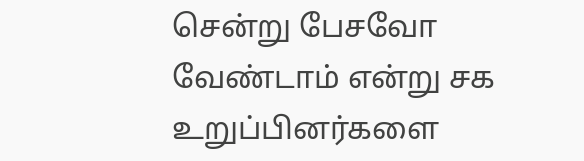சென்று பேசவோ வேண்டாம் என்று சக உறுப்பினர்களை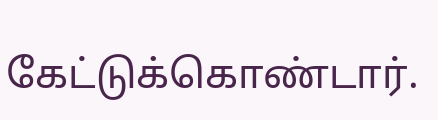கேட்டுக்கொண்டார்.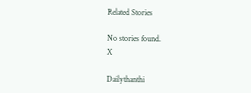Related Stories

No stories found.
X

Dailythanthi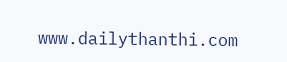www.dailythanthi.com